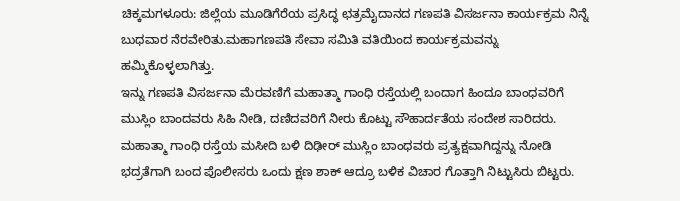ಚಿಕ್ಕಮಗಳೂರು: ಜಿಲ್ಲೆಯ ಮೂಡಿಗೆರೆಯ ಪ್ರಸಿದ್ಧ ಛತ್ರಮೈದಾನದ ಗಣಪತಿ ವಿಸರ್ಜನಾ ಕಾರ್ಯಕ್ರಮ ನಿನ್ನೆ ಬುಧವಾರ ನೆರವೇರಿತು.ಮಹಾಗಣಪತಿ ಸೇವಾ ಸಮಿತಿ ವತಿಯಿಂದ ಕಾರ್ಯಕ್ರಮವನ್ನು ಹಮ್ಮಿಕೊಳ್ಳಲಾಗಿತ್ತು.
ಇನ್ನು ಗಣಪತಿ ವಿಸರ್ಜನಾ ಮೆರವಣಿಗೆ ಮಹಾತ್ಮಾ ಗಾಂಧಿ ರಸ್ತೆಯಲ್ಲಿ ಬಂದಾಗ ಹಿಂದೂ ಬಾಂಧವರಿಗೆ ಮುಸ್ಲಿಂ ಬಾಂದವರು ಸಿಹಿ ನೀಡಿ, ದಣಿದವರಿಗೆ ನೀರು ಕೊಟ್ಟು ಸೌಹಾರ್ದತೆಯ ಸಂದೇಶ ಸಾರಿದರು.
ಮಹಾತ್ಮಾ ಗಾಂಧಿ ರಸ್ತೆಯ ಮಸೀದಿ ಬಳಿ ದಿಢೀರ್ ಮುಸ್ಲಿಂ ಬಾಂಧವರು ಪ್ರತ್ಯಕ್ಷವಾಗಿದ್ದನ್ನು ನೋಡಿ ಭದ್ರತೆಗಾಗಿ ಬಂದ ಪೊಲೀಸರು ಒಂದು ಕ್ಷಣ ಶಾಕ್ ಆದ್ರೂ ಬಳಿಕ ವಿಚಾರ ಗೊತ್ತಾಗಿ ನಿಟ್ಟುಸಿರು ಬಿಟ್ಟರು.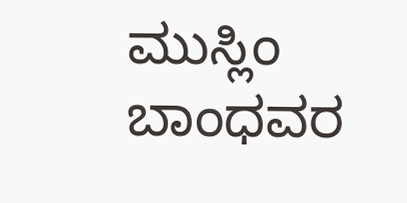ಮುಸ್ಲಿಂ ಬಾಂಧವರ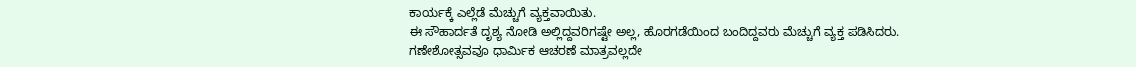ಕಾರ್ಯಕ್ಕೆ ಎಲ್ಲೆಡೆ ಮೆಚ್ಚುಗೆ ವ್ಯಕ್ತವಾಯಿತು.
ಈ ಸೌಹಾರ್ದತೆ ದೃಶ್ಯ ನೋಡಿ ಅಲ್ಲಿದ್ದವರಿಗಷ್ಟೇ ಅಲ್ಲ, ಹೊರಗಡೆಯಿಂದ ಬಂದಿದ್ದವರು ಮೆಚ್ಚುಗೆ ವ್ಯಕ್ತ ಪಡಿಸಿದರು. ಗಣೇಶೋತ್ಸವವೂ ಧಾರ್ಮಿಕ ಆಚರಣೆ ಮಾತ್ರವಲ್ಲದೇ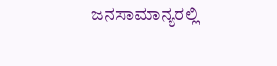ಜನಸಾಮಾನ್ಯರಲ್ಲಿ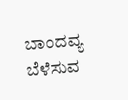ಬಾಂದವ್ಯ ಬೆಳೆಸುವ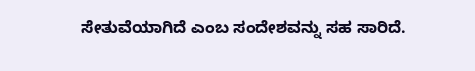ಸೇತುವೆಯಾಗಿದೆ ಎಂಬ ಸಂದೇಶವನ್ನು ಸಹ ಸಾರಿದೆ.